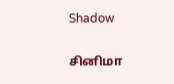Shadow

சினிமா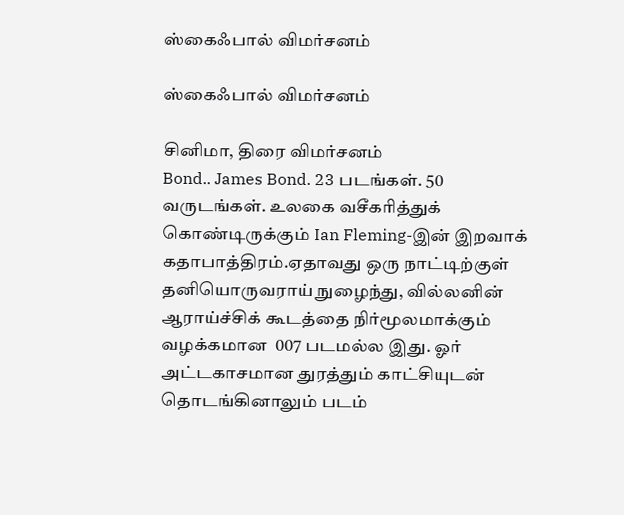ஸ்கைஃபால் விமர்சனம்

ஸ்கைஃபால் விமர்சனம்

சினிமா, திரை விமர்சனம்
Bond.. James Bond. 23 படங்கள். 50 வருடங்கள். உலகை வசீகரித்துக் கொண்டிருக்கும் Ian Fleming-இன் இறவாக் கதாபாத்திரம்.ஏதாவது ஒரு நாட்டிற்குள் தனியொருவராய் நுழைந்து, வில்லனின் ஆராய்ச்சிக் கூடத்தை நிர்மூலமாக்கும் வழக்கமான  007 படமல்ல இது. ஓர் அட்டகாசமான துரத்தும் காட்சியுடன் தொடங்கினாலும் படம்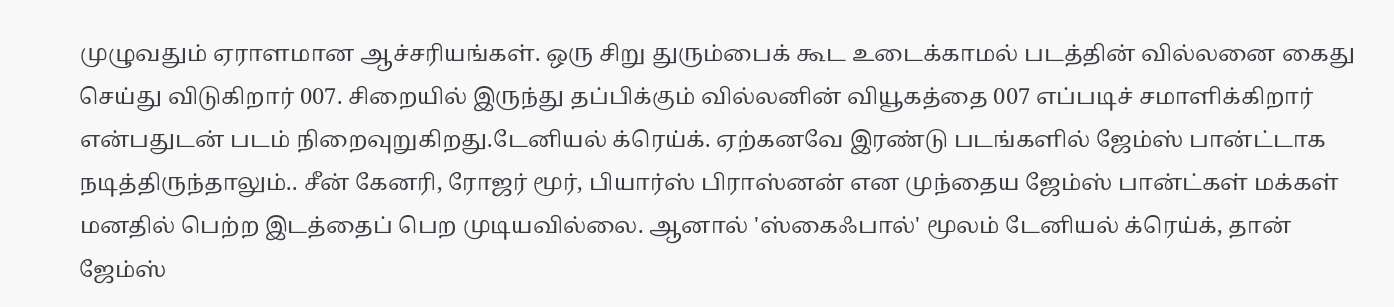முழுவதும் ஏராளமான ஆச்சரியங்கள். ஒரு சிறு துரும்பைக் கூட உடைக்காமல் படத்தின் வில்லனை கைது செய்து விடுகிறார் 007. சிறையில் இருந்து தப்பிக்கும் வில்லனின் வியூகத்தை 007 எப்படிச் சமாளிக்கிறார் என்பதுடன் படம் நிறைவுறுகிறது.டேனியல் க்ரெய்க். ஏற்கனவே இரண்டு படங்களில் ஜேம்ஸ் பான்ட்டாக நடித்திருந்தாலும்.. சீன் கேனரி, ரோஜர் மூர், பியார்ஸ் பிராஸ்னன் என முந்தைய ஜேம்ஸ் பான்ட்கள் மக்கள் மனதில் பெற்ற இடத்தைப் பெற முடியவில்லை. ஆனால் 'ஸ்கைஃபால்' மூலம் டேனியல் க்ரெய்க், தான் ஜேம்ஸ்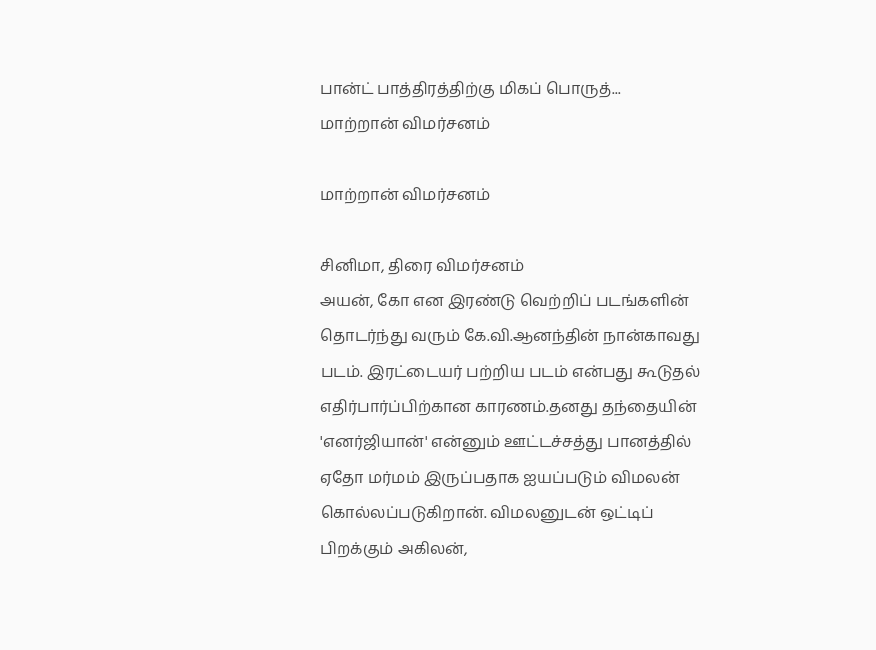பான்ட் பாத்திரத்திற்கு மிகப் பொருத்...
மாற்றான் விமர்சனம்

மாற்றான் விமர்சனம்

சினிமா, திரை விமர்சனம்
அயன், கோ என இரண்டு வெற்றிப் படங்களின் தொடர்ந்து வரும் கே.வி.ஆனந்தின் நான்காவது படம். இரட்டையர் பற்றிய படம் என்பது கூடுதல் எதிர்பார்ப்பிற்கான காரணம்.தனது தந்தையின் 'எனர்ஜியான்' என்னும் ஊட்டச்சத்து பானத்தில் ஏதோ மர்மம் இருப்பதாக ஐயப்படும் விமலன் கொல்லப்படுகிறான். விமலனுடன் ஒட்டிப் பிறக்கும் அகிலன்,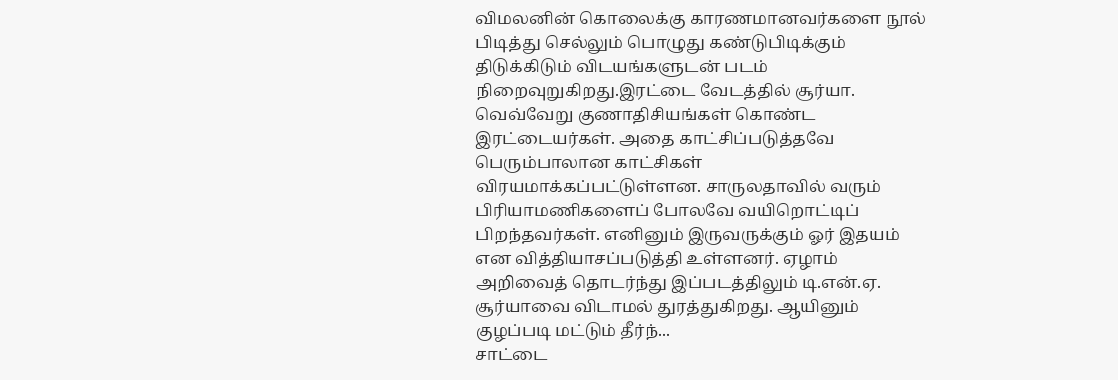விமலனின் கொலைக்கு காரணமானவர்களை நூல் பிடித்து செல்லும் பொழுது கண்டுபிடிக்கும் திடுக்கிடும் விடயங்களுடன் படம் நிறைவுறுகிறது.இரட்டை வேடத்தில் சூர்யா. வெவ்வேறு குணாதிசியங்கள் கொண்ட இரட்டையர்கள். அதை காட்சிப்படுத்தவே பெரும்பாலான காட்சிகள் விரயமாக்கப்பட்டுள்ளன. சாருலதாவில் வரும் பிரியாமணிகளைப் போலவே வயிறொட்டிப் பிறந்தவர்கள். எனினும் இருவருக்கும் ஓர் இதயம் என வித்தியாசப்படுத்தி உள்ளனர். ஏழாம் அறிவைத் தொடர்ந்து இப்படத்திலும் டி.என்.ஏ. சூர்யாவை விடாமல் துரத்துகிறது. ஆயினும் குழப்படி மட்டும் தீர்ந்...
சாட்டை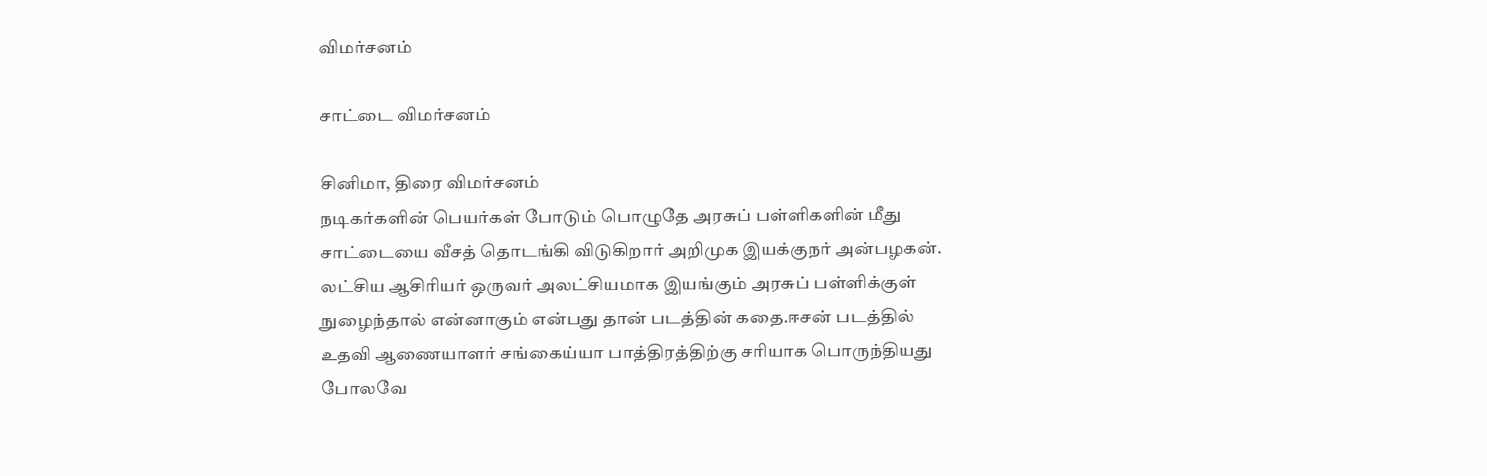விமர்சனம்

சாட்டை விமர்சனம்

சினிமா, திரை விமர்சனம்
நடிகர்களின் பெயர்கள் போடும் பொழுதே அரசுப் பள்ளிகளின் மீது சாட்டையை வீசத் தொடங்கி விடுகிறார் அறிமுக இயக்குநர் அன்பழகன். லட்சிய ஆசிரியர் ஒருவர் அலட்சியமாக இயங்கும் அரசுப் பள்ளிக்குள் நுழைந்தால் என்னாகும் என்பது தான் படத்தின் கதை.ஈசன் படத்தில் உதவி ஆணையாளர் சங்கைய்யா பாத்திரத்திற்கு சரியாக பொருந்தியது போலவே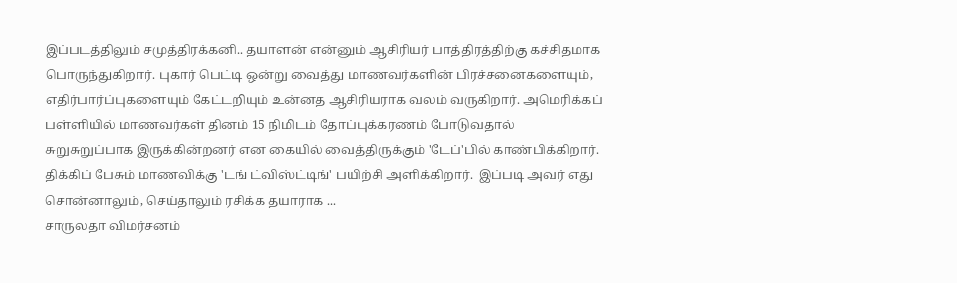இப்படத்திலும் சமுத்திரக்கனி.. தயாளன் என்னும் ஆசிரியர் பாத்திரத்திற்கு கச்சிதமாக பொருந்துகிறார். புகார் பெட்டி ஒன்று வைத்து மாணவர்களின் பிரச்சனைகளையும், எதிர்பார்ப்புகளையும் கேட்டறியும் உன்னத ஆசிரியராக வலம் வருகிறார். அமெரிக்கப் பள்ளியில் மாணவர்கள் தினம் 15 நிமிடம் தோப்புக்கரணம் போடுவதால் சுறுசுறுப்பாக இருக்கின்றனர் என கையில் வைத்திருக்கும் 'டேப்'பில் காண்பிக்கிறார். திக்கிப் பேசும் மாணவிக்கு 'டங் ட்விஸ்ட்டிங்' பயிற்சி அளிக்கிறார்.  இப்படி அவர் எது சொன்னாலும், செய்தாலும் ரசிக்க தயாராக ...
சாருலதா விமர்சனம்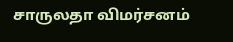சாருலதா விமர்சனம்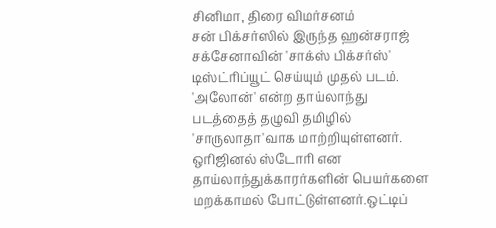சினிமா, திரை விமர்சனம்
சன் பிக்சர்ஸில் இருந்த ஹன்சராஜ் சக்சேனாவின் 'சாக்ஸ் பிக்சர்ஸ்' டிஸ்ட்ரிப்யூட் செய்யும் முதல் படம். 'அலோன்' என்ற தாய்லாந்து படத்தைத் தழுவி தமிழில் 'சாருலாதா'வாக மாற்றியுள்ளனர். ஒரிஜினல் ஸ்டோரி என தாய்லாந்துக்காரர்களின் பெயர்களை மறக்காமல் போட்டுள்ளனர்.ஒட்டிப்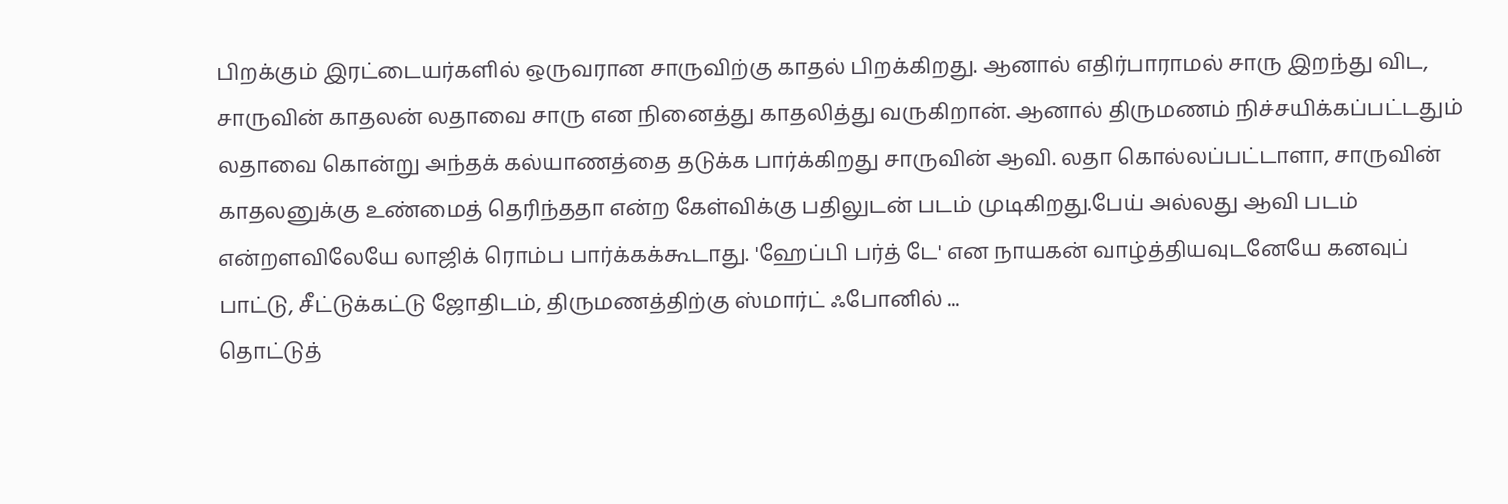பிறக்கும் இரட்டையர்களில் ஒருவரான சாருவிற்கு காதல் பிறக்கிறது. ஆனால் எதிர்பாராமல் சாரு இறந்து விட, சாருவின் காதலன் லதாவை சாரு என நினைத்து காதலித்து வருகிறான். ஆனால் திருமணம் நிச்சயிக்கப்பட்டதும் லதாவை கொன்று அந்தக் கல்யாணத்தை தடுக்க பார்க்கிறது சாருவின் ஆவி. லதா கொல்லப்பட்டாளா, சாருவின் காதலனுக்கு உண்மைத் தெரிந்ததா என்ற கேள்விக்கு பதிலுடன் படம் முடிகிறது.பேய் அல்லது ஆவி படம் என்றளவிலேயே லாஜிக் ரொம்ப பார்க்கக்கூடாது. 'ஹேப்பி பர்த் டே' என நாயகன் வாழ்த்தியவுடனேயே கனவுப் பாட்டு, சீட்டுக்கட்டு ஜோதிடம், திருமணத்திற்கு ஸ்மார்ட் ஃபோனில் ...
தொட்டுத்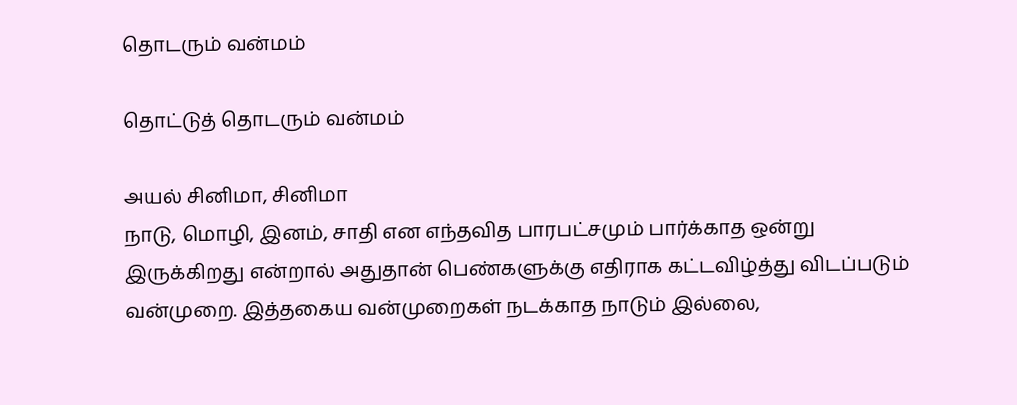தொடரும் வன்மம்

தொட்டுத் தொடரும் வன்மம்

அயல் சினிமா, சினிமா
நாடு, மொழி, இனம், சாதி என எந்தவித பாரபட்சமும் பார்க்காத ஒன்று இருக்கிறது என்றால் அதுதான் பெண்களுக்கு எதிராக கட்டவிழ்த்து விடப்படும் வன்முறை. இத்தகைய வன்முறைகள் நடக்காத நாடும் இல்லை,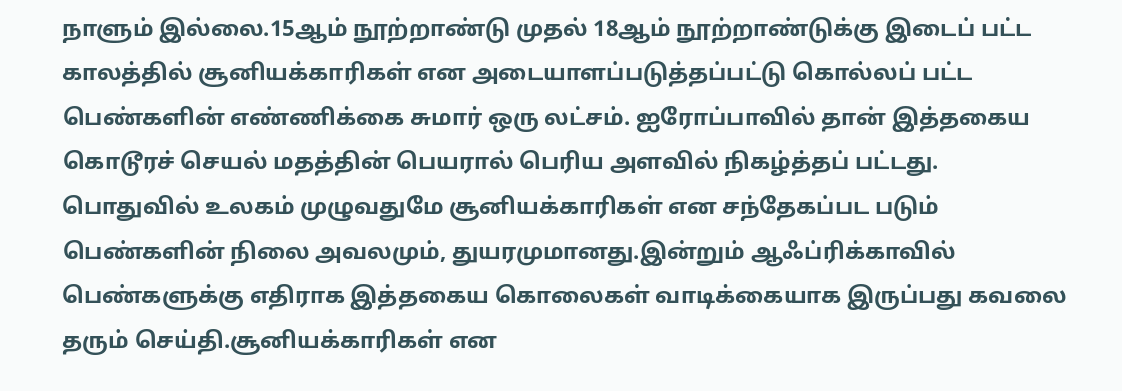நாளும் இல்லை.15ஆம் நூற்றாண்டு முதல் 18ஆம் நூற்றாண்டுக்கு இடைப் பட்ட காலத்தில் சூனியக்காரிகள் என அடையாளப்படுத்தப்பட்டு கொல்லப் பட்ட பெண்களின் எண்ணிக்கை சுமார் ஒரு லட்சம். ஐரோப்பாவில் தான் இத்தகைய கொடூரச் செயல் மதத்தின் பெயரால் பெரிய அளவில் நிகழ்த்தப் பட்டது. பொதுவில் உலகம் முழுவதுமே சூனியக்காரிகள் என சந்தேகப்பட படும் பெண்களின் நிலை அவலமும், துயரமுமானது.இன்றும் ஆஃப்ரிக்காவில் பெண்களுக்கு எதிராக இத்தகைய கொலைகள் வாடிக்கையாக இருப்பது கவலை தரும் செய்தி.சூனியக்காரிகள் என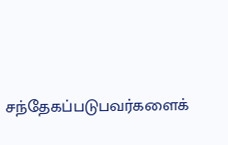சந்தேகப்படுபவர்களைக்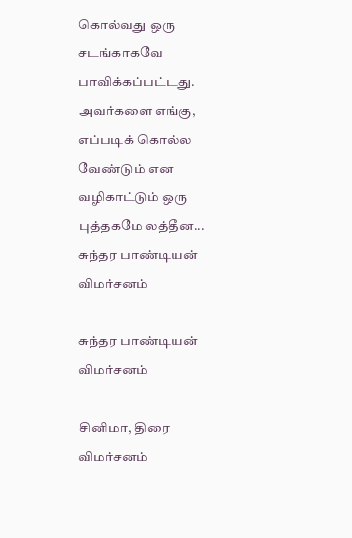கொல்வது ஒரு சடங்காகவே பாவிக்கப்பட்டது. அவர்களை எங்கு, எப்படிக் கொல்ல வேண்டும் என வழிகாட்டும் ஒரு புத்தகமே லத்தீன...
சுந்தர பாண்டியன் விமர்சனம்

சுந்தர பாண்டியன் விமர்சனம்

சினிமா, திரை விமர்சனம்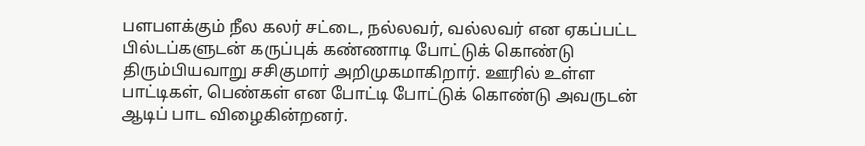பளபளக்கும் நீல கலர் சட்டை, நல்லவர், வல்லவர் என ஏகப்பட்ட பில்டப்களுடன் கருப்புக் கண்ணாடி போட்டுக் கொண்டு திரும்பியவாறு சசிகுமார் அறிமுகமாகிறார். ஊரில் உள்ள பாட்டிகள், பெண்கள் என போட்டி போட்டுக் கொண்டு அவருடன் ஆடிப் பாட விழைகின்றனர்.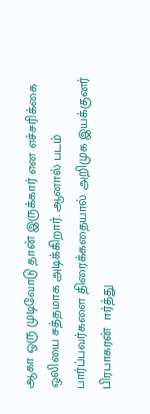ஆகா ஒரு முடிவோடு தான் இருக்கார் என எச்சரிக்கை ஒலியை சத்தமாக அடிக்கிறார். ஆனால் படம் பார்ப்பவர்களை திரைக்கதையால் அறிமுக இயக்குனர் பிரபாகரன்  ஈர்த்து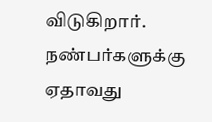விடுகிறார்.   நண்பர்களுக்கு ஏதாவது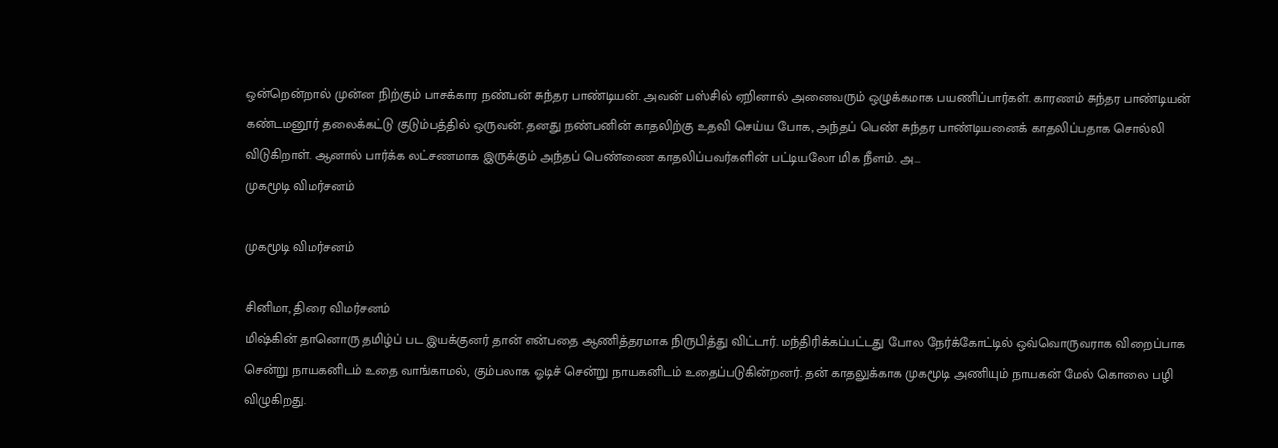ஒன்றென்றால் முன்ன நிற்கும் பாசக்கார நண்பன் சுந்தர பாண்டியன். அவன் பஸ்சில் ஏறினால் அனைவரும் ஒழுக்கமாக பயணிப்பார்கள். காரணம் சுந்தர பாண்டியன் கண்டமனூர் தலைக்கட்டு குடும்பத்தில் ஒருவன். தனது நண்பனின் காதலிற்கு உதவி செய்ய போக, அந்தப் பெண் சுந்தர பாண்டியனைக் காதலிப்பதாக சொல்லி விடுகிறாள். ஆனால் பார்க்க லட்சணமாக இருக்கும் அந்தப் பெண்ணை காதலிப்பவர்களின் பட்டியலோ மிக நீளம். அ...
முகமூடி விமர்சனம்

முகமூடி விமர்சனம்

சினிமா, திரை விமர்சனம்
மிஷ்கின் தானொரு தமிழ்ப் பட இயக்குனர் தான் என்பதை ஆணித்தரமாக நிருபித்து விட்டார். மந்திரிக்கப்பட்டது போல நேர்க்கோட்டில் ஒவ்வொருவராக விறைப்பாக சென்று நாயகனிடம் உதை வாங்காமல், கும்பலாக ஓடிச் சென்று நாயகனிடம் உதைப்படுகின்றனர். தன் காதலுக்காக முகமூடி அணியும் நாயகன் மேல் கொலை பழி விழுகிறது.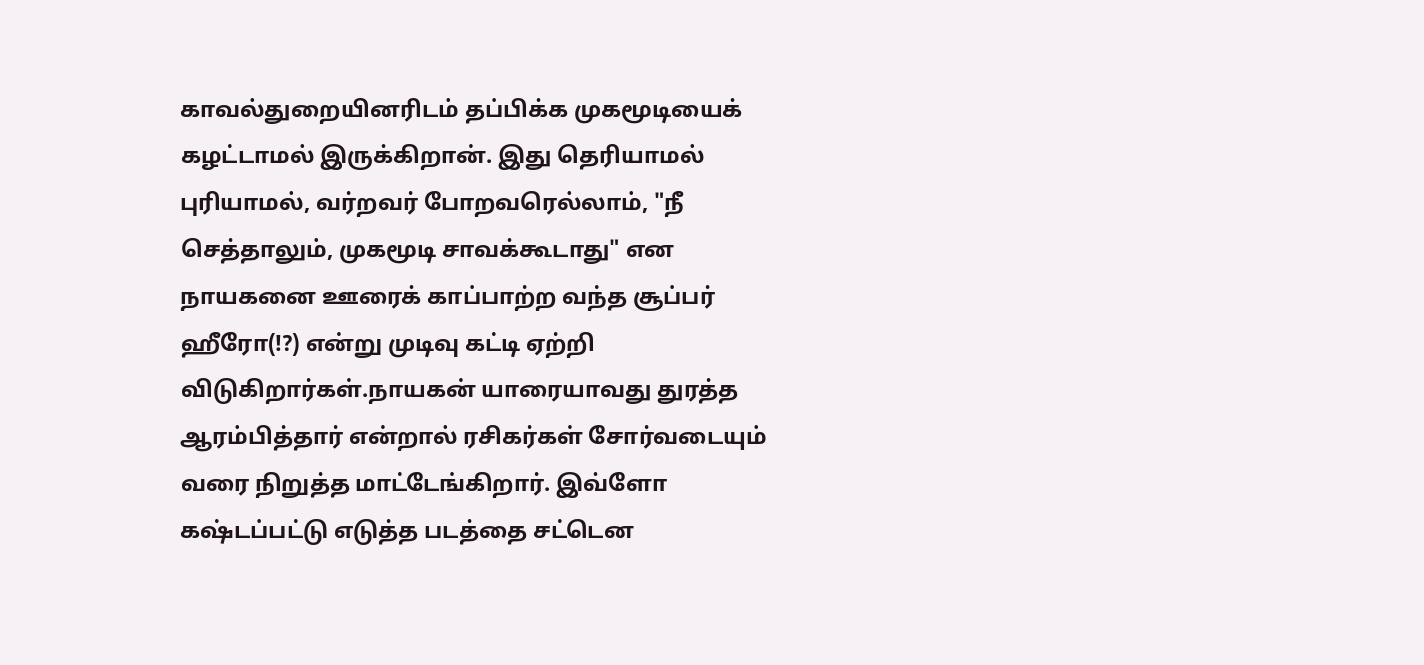காவல்துறையினரிடம் தப்பிக்க முகமூடியைக் கழட்டாமல் இருக்கிறான். இது தெரியாமல் புரியாமல், வர்றவர் போறவரெல்லாம், "நீ செத்தாலும், முகமூடி சாவக்கூடாது" என நாயகனை ஊரைக் காப்பாற்ற வந்த சூப்பர் ஹீரோ(!?) என்று முடிவு கட்டி ஏற்றி விடுகிறார்கள்.நாயகன் யாரையாவது துரத்த ஆரம்பித்தார் என்றால் ரசிகர்கள் சோர்வடையும் வரை நிறுத்த மாட்டேங்கிறார். இவ்ளோ கஷ்டப்பட்டு எடுத்த படத்தை சட்டென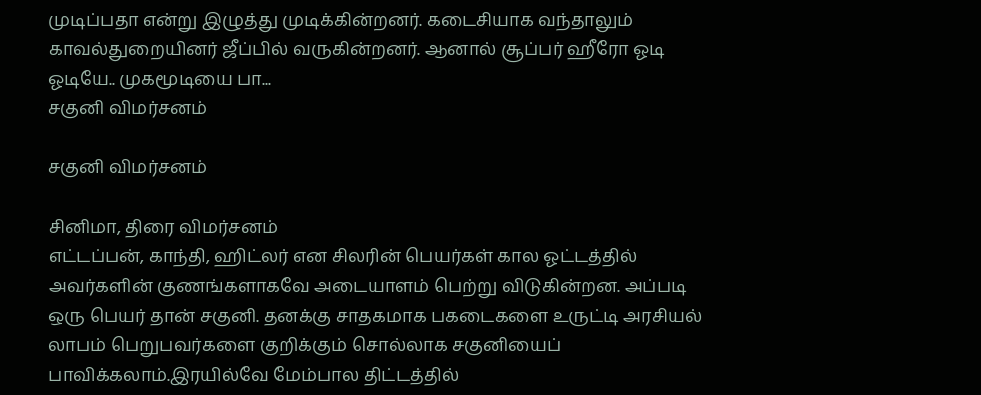முடிப்பதா என்று இழுத்து முடிக்கின்றனர். கடைசியாக வந்தாலும் காவல்துறையினர் ஜீப்பில் வருகின்றனர். ஆனால் சூப்பர் ஹீரோ ஓடி ஓடியே.. முகமூடியை பா...
சகுனி விமர்சனம்

சகுனி விமர்சனம்

சினிமா, திரை விமர்சனம்
எட்டப்பன், காந்தி, ஹிட்லர் என சிலரின் பெயர்கள் கால ஓட்டத்தில் அவர்களின் குணங்களாகவே அடையாளம் பெற்று விடுகின்றன. அப்படி ஒரு பெயர் தான் சகுனி. தனக்கு சாதகமாக பகடைகளை உருட்டி அரசியல் லாபம் பெறுபவர்களை குறிக்கும் சொல்லாக சகுனியைப் பாவிக்கலாம்.இரயில்வே மேம்பால திட்டத்தில்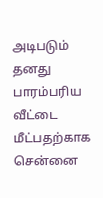அடிபடும் தனது பாரம்பரிய வீட்டை மீட்பதற்காக சென்னை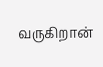வருகிறான்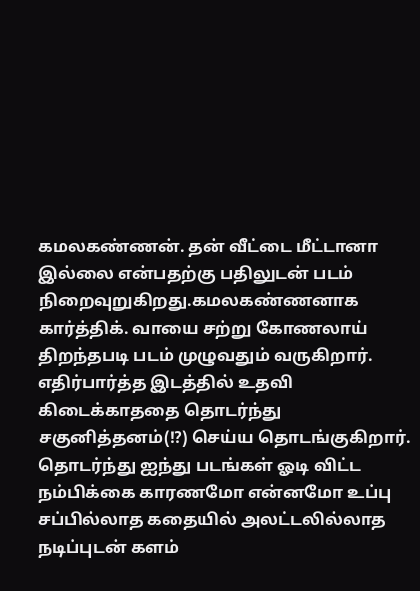கமலகண்ணன். தன் வீட்டை மீட்டானா இல்லை என்பதற்கு பதிலுடன் படம் நிறைவுறுகிறது.கமலகண்ணனாக கார்த்திக். வாயை சற்று கோணலாய் திறந்தபடி படம் முழுவதும் வருகிறார். எதிர்பார்த்த இடத்தில் உதவி கிடைக்காததை தொடர்ந்து சகுனித்தனம்(!?) செய்ய தொடங்குகிறார். தொடர்ந்து ஐந்து படங்கள் ஓடி விட்ட நம்பிக்கை காரணமோ என்னமோ உப்பு சப்பில்லாத கதையில் அலட்டலில்லாத நடிப்புடன் களம்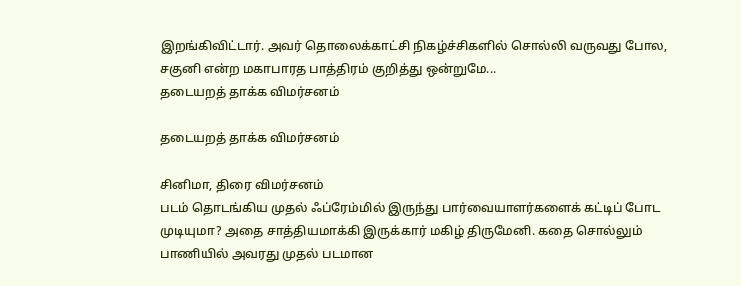இறங்கிவிட்டார். அவர் தொலைக்காட்சி நிகழ்ச்சிகளில் சொல்லி வருவது போல, சகுனி என்ற மகாபாரத பாத்திரம் குறித்து ஒன்றுமே...
தடையறத் தாக்க விமர்சனம்

தடையறத் தாக்க விமர்சனம்

சினிமா, திரை விமர்சனம்
படம் தொடங்கிய முதல் ஃப்ரேம்மில் இருந்து பார்வையாளர்களைக் கட்டிப் போட முடியுமா? அதை சாத்தியமாக்கி இருக்கார் மகிழ் திருமேனி. கதை சொல்லும் பாணியில் அவரது முதல் படமான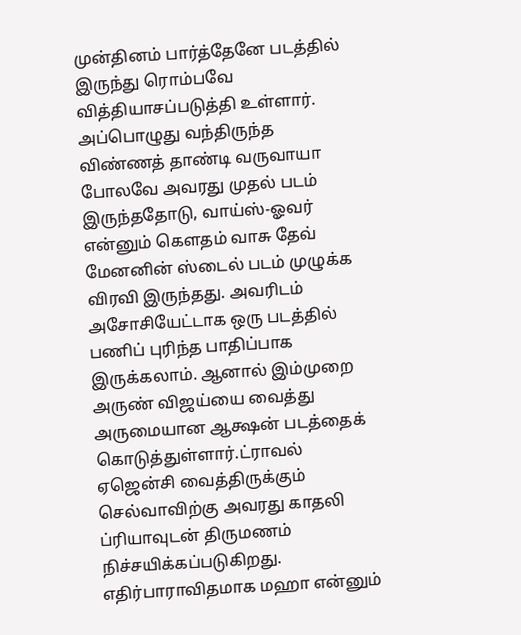முன்தினம் பார்த்தேனே படத்தில் இருந்து ரொம்பவே வித்தியாசப்படுத்தி உள்ளார். அப்பொழுது வந்திருந்த விண்ணத் தாண்டி வருவாயா போலவே அவரது முதல் படம் இருந்ததோடு, வாய்ஸ்-ஓவர் என்னும் கெளதம் வாசு தேவ் மேனனின் ஸ்டைல் படம் முழுக்க விரவி இருந்தது. அவரிடம் அசோசியேட்டாக ஒரு படத்தில் பணிப் புரிந்த பாதிப்பாக இருக்கலாம். ஆனால் இம்முறை அருண் விஜய்யை வைத்து அருமையான ஆக்ஷன் படத்தைக் கொடுத்துள்ளார்.ட்ராவல் ஏஜென்சி வைத்திருக்கும் செல்வாவிற்கு அவரது காதலி ப்ரியாவுடன் திருமணம் நிச்சயிக்கப்படுகிறது. எதிர்பாராவிதமாக மஹா என்னும்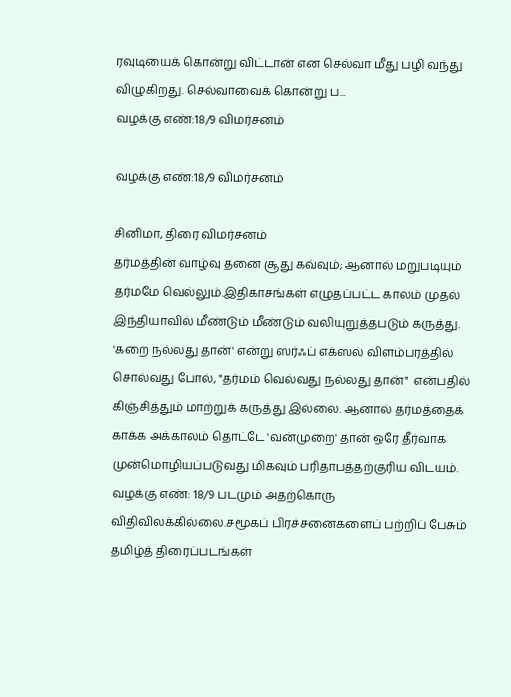ரவுடியைக் கொன்று விட்டான் என செல்வா மீது பழி வந்து விழுகிறது. செல்வாவைக் கொன்று ப...
வழக்கு எண்:18/9 விமர்சனம்

வழக்கு எண்:18/9 விமர்சனம்

சினிமா, திரை விமர்சனம்
தர்மத்தின் வாழ்வு தனை சூது கவ்வும்; ஆனால் மறுபடியும் தர்மமே வெல்லும்.இதிகாசங்கள் எழுதப்பட்ட காலம் முதல் இந்தியாவில் மீண்டும் மீண்டும் வலியுறுத்தபடும் கருத்து. 'கறை நல்லது தான்' என்று ஸர்ஃப் எக்ஸல் விளம்பரத்தில் சொல்வது போல், "தர்மம் வெல்வது நல்லது தான்"  என்பதில் கிஞ்சித்தும் மாற்றுக் கருத்து இல்லை. ஆனால் தர்மத்தைக் காக்க அக்காலம் தொட்டே 'வன்முறை' தான் ஒரே தீர்வாக முன்மொழியப்படுவது மிகவும் பரிதாபத்தற்குரிய விடயம். வழக்கு எண்: 18/9 படமும் அதற்கொரு விதிவிலக்கில்லை.சமூகப் பிரச்சனைகளைப் பற்றிப் பேசும் தமிழ்த் திரைப்படங்கள்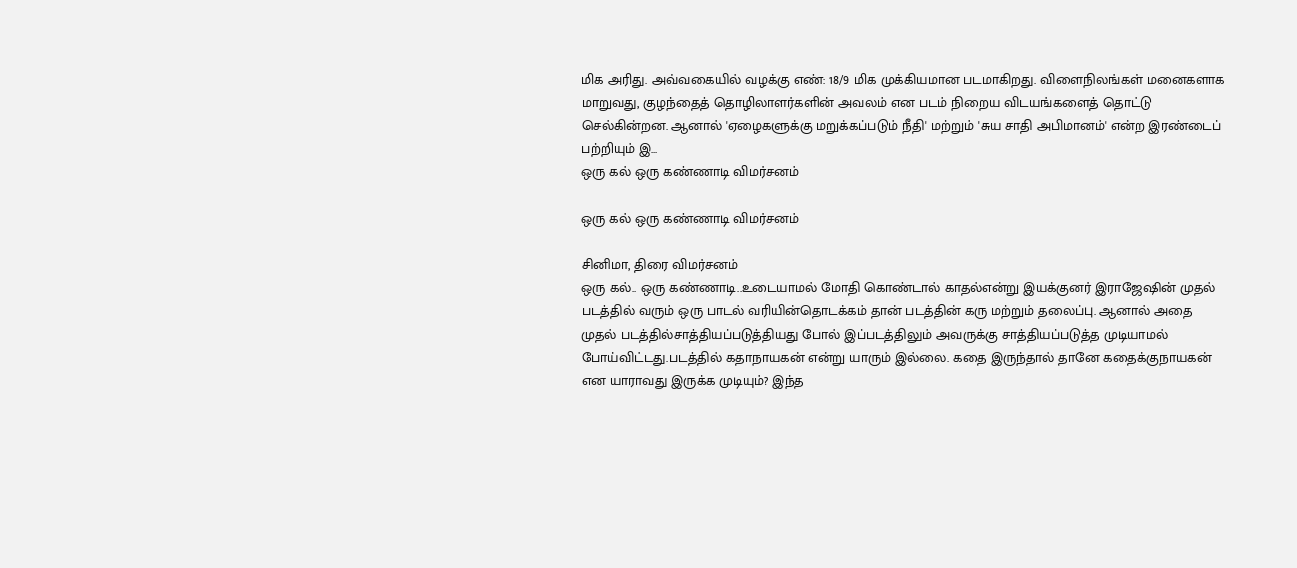மிக அரிது. அவ்வகையில் வழக்கு எண்: 18/9 மிக முக்கியமான படமாகிறது. விளைநிலங்கள் மனைகளாக மாறுவது, குழந்தைத் தொழிலாளர்களின் அவலம் என படம் நிறைய விடயங்களைத் தொட்டு செல்கின்றன. ஆனால் 'ஏழைகளுக்கு மறுக்கப்படும் நீதி' மற்றும் 'சுய சாதி அபிமானம்' என்ற இரண்டைப் பற்றியும் இ...
ஒரு கல் ஒரு கண்ணாடி விமர்சனம்

ஒரு கல் ஒரு கண்ணாடி விமர்சனம்

சினிமா, திரை விமர்சனம்
ஒரு கல்.. ஒரு கண்ணாடி..உடையாமல் மோதி கொண்டால் காதல்என்று இயக்குனர் இராஜேஷின் முதல் படத்தில் வரும் ஒரு பாடல் வரியின்தொடக்கம் தான் படத்தின் கரு மற்றும் தலைப்பு. ஆனால் அதை முதல் படத்தில்சாத்தியப்படுத்தியது போல் இப்படத்திலும் அவருக்கு சாத்தியப்படுத்த முடியாமல் போய்விட்டது.படத்தில் கதாநாயகன் என்று யாரும் இல்லை. கதை இருந்தால் தானே கதைக்குநாயகன் என யாராவது இருக்க முடியும்? இந்த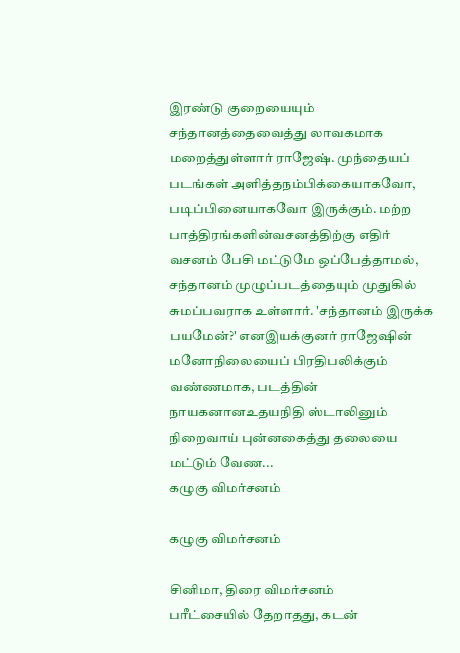இரண்டு குறையையும் சந்தானத்தைவைத்து லாவகமாக மறைத்துள்ளார் ராஜேஷ். முந்தையப் படங்கள் அளித்தநம்பிக்கையாகவோ, படிப்பினையாகவோ இருக்கும். மற்ற பாத்திரங்களின்வசனத்திற்கு எதிர் வசனம் பேசி மட்டுமே ஒப்பேத்தாமல், சந்தானம் முழுப்படத்தையும் முதுகில் சுமப்பவராக உள்ளார். 'சந்தானம் இருக்க பயமேன்?' எனஇயக்குனர் ராஜேஷின் மனோநிலையைப் பிரதிபலிக்கும் வண்ணமாக, படத்தின் நாயகனானஉதயநிதி ஸ்டாலினும் நிறைவாய் புன்னகைத்து தலையை மட்டும் வேண...
கழுகு விமர்சனம்

கழுகு விமர்சனம்

சினிமா, திரை விமர்சனம்
பரீட்சையில் தேறாதது, கடன்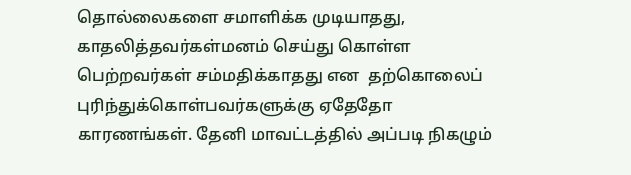தொல்லைகளை சமாளிக்க முடியாதது, காதலித்தவர்கள்மனம் செய்து கொள்ள பெற்றவர்கள் சம்மதிக்காதது என  தற்கொலைப் புரிந்துக்கொள்பவர்களுக்கு ஏதேதோ காரணங்கள். தேனி மாவட்டத்தில் அப்படி நிகழும்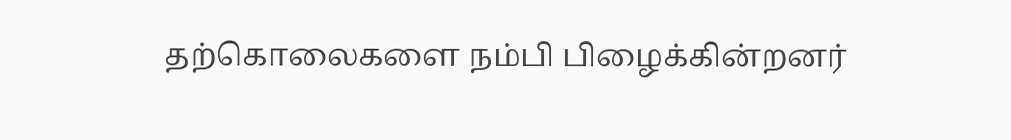தற்கொலைகளை நம்பி பிழைக்கின்றனர்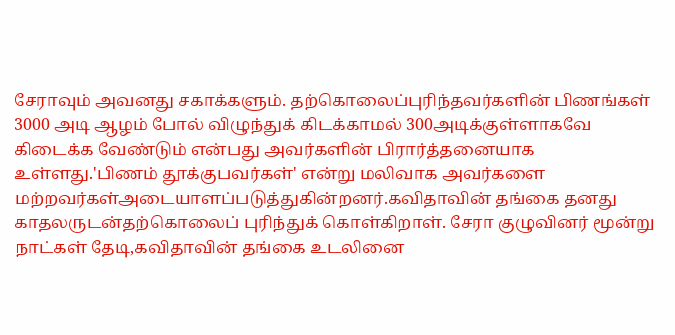சேராவும் அவனது சகாக்களும். தற்கொலைப்புரிந்தவர்களின் பிணங்கள் 3000 அடி ஆழம் போல் விழுந்துக் கிடக்காமல் 300அடிக்குள்ளாகவே கிடைக்க வேண்டும் என்பது அவர்களின் பிரார்த்தனையாக உள்ளது.'பிணம் தூக்குபவர்கள்' என்று மலிவாக அவர்களை மற்றவர்கள்அடையாளப்படுத்துகின்றனர்.கவிதாவின் தங்கை தனது காதலருடன்தற்கொலைப் புரிந்துக் கொள்கிறாள். சேரா குழுவினர் மூன்று நாட்கள் தேடி,கவிதாவின் தங்கை உடலினை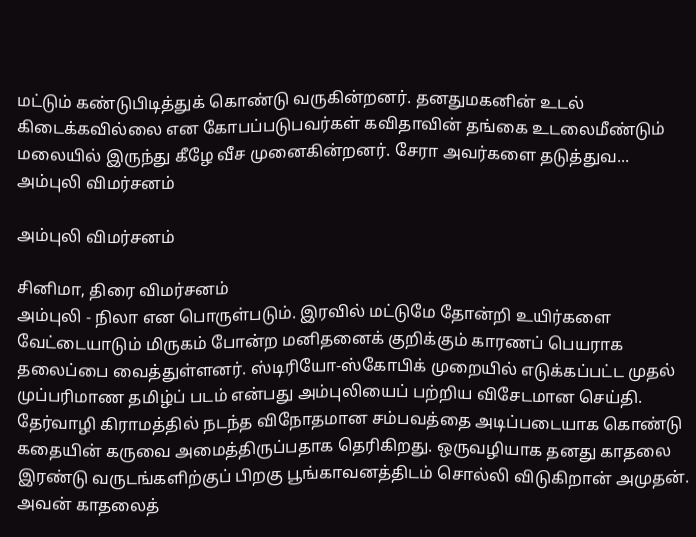மட்டும் கண்டுபிடித்துக் கொண்டு வருகின்றனர். தனதுமகனின் உடல் கிடைக்கவில்லை என கோபப்படுபவர்கள் கவிதாவின் தங்கை உடலைமீண்டும் மலையில் இருந்து கீழே வீச முனைகின்றனர். சேரா அவர்களை தடுத்துவ...
அம்புலி விமர்சனம்

அம்புலி விமர்சனம்

சினிமா, திரை விமர்சனம்
அம்புலி - நிலா என பொருள்படும். இரவில் மட்டுமே தோன்றி உயிர்களை வேட்டையாடும் மிருகம் போன்ற மனிதனைக் குறிக்கும் காரணப் பெயராக தலைப்பை வைத்துள்ளனர். ஸ்டிரியோ-ஸ்கோபிக் முறையில் எடுக்கப்பட்ட முதல் முப்பரிமாண தமிழ்ப் படம் என்பது அம்புலியைப் பற்றிய விசேடமான செய்தி. தேர்வாழி கிராமத்தில் நடந்த விநோதமான சம்பவத்தை அடிப்படையாக கொண்டு கதையின் கருவை அமைத்திருப்பதாக தெரிகிறது. ஒருவழியாக தனது காதலை இரண்டு வருடங்களிற்குப் பிறகு பூங்காவனத்திடம் சொல்லி விடுகிறான் அமுதன். அவன் காதலைத்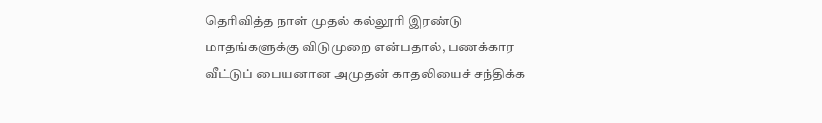தெரிவித்த நாள் முதல் கல்லூரி இரண்டு மாதங்களுக்கு விடுமுறை என்பதால், பணக்கார வீட்டுப் பையனான அமுதன் காதலியைச் சந்திக்க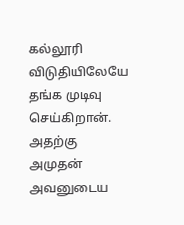கல்லூரி விடுதியிலேயே தங்க முடிவு செய்கிறான். அதற்கு அமுதன் அவனுடைய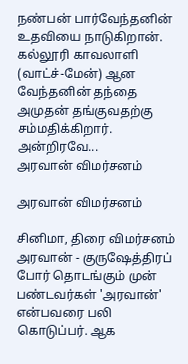நண்பன் பார்வேந்தனின் உதவியை நாடுகிறான். கல்லூரி காவலாளி (வாட்ச்-மேன்) ஆன வேந்தனின் தந்தை அமுதன் தங்குவதற்கு சம்மதிக்கிறார். அன்றிரவே...
அரவான் விமர்சனம்

அரவான் விமர்சனம்

சினிமா, திரை விமர்சனம்
அரவான் - குருஷேத்திரப் போர் தொடங்கும் முன் பண்டவர்கள் 'அரவான்' என்பவரை பலி கொடுப்பர். ஆக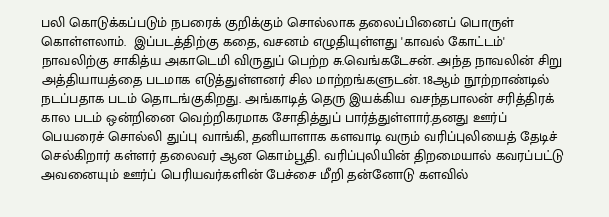பலி கொடுக்கப்படும் நபரைக் குறிக்கும் சொல்லாக தலைப்பினைப் பொருள் கொள்ளலாம்.  இப்படத்திற்கு கதை, வசனம் எழுதியுள்ளது 'காவல் கோட்டம்' நாவலிற்கு சாகித்ய அகாடெமி விருதுப் பெற்ற சு.வெங்கடேசன். அந்த நாவலின் சிறு அத்தியாயத்தை படமாக எடுத்துள்ளனர் சில மாற்றங்களுடன். 18ஆம் நூற்றாண்டில் நடப்பதாக படம் தொடங்குகிறது. அங்காடித் தெரு இயக்கிய வசந்தபாலன் சரித்திரக் கால படம் ஒன்றினை வெற்றிகரமாக சோதித்துப் பார்த்துள்ளார்.தனது ஊர்ப் பெயரைச் சொல்லி துப்பு வாங்கி, தனியாளாக களவாடி வரும் வரிப்புலியைத் தேடிச் செல்கிறார் கள்ளர் தலைவர் ஆன கொம்பூதி. வரிப்புலியின் திறமையால் கவரப்பட்டு அவனையும் ஊர்ப் பெரியவர்களின் பேச்சை மீறி தன்னோடு களவில்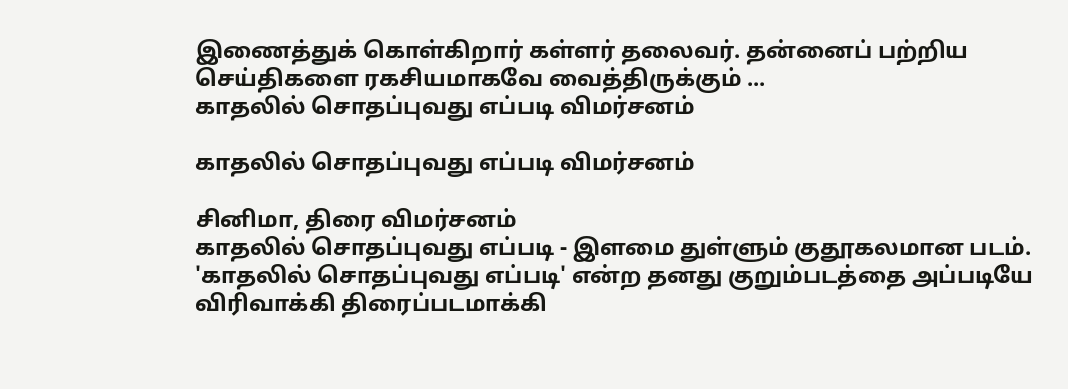இணைத்துக் கொள்கிறார் கள்ளர் தலைவர். தன்னைப் பற்றிய செய்திகளை ரகசியமாகவே வைத்திருக்கும் ...
காதலில் சொதப்புவது எப்படி விமர்சனம்

காதலில் சொதப்புவது எப்படி விமர்சனம்

சினிமா, திரை விமர்சனம்
காதலில் சொதப்புவது எப்படி - இளமை துள்ளும் குதூகலமான படம். 'காதலில் சொதப்புவது எப்படி' என்ற தனது குறும்படத்தை அப்படியே விரிவாக்கி திரைப்படமாக்கி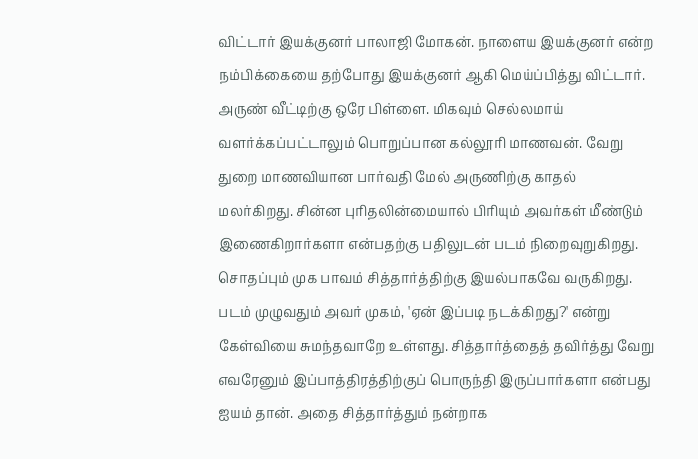விட்டார் இயக்குனர் பாலாஜி மோகன். நாளைய இயக்குனர் என்ற நம்பிக்கையை தற்போது இயக்குனர் ஆகி மெய்ப்பித்து விட்டார். அருண் வீட்டிற்கு ஒரே பிள்ளை. மிகவும் செல்லமாய் வளர்க்கப்பட்டாலும் பொறுப்பான கல்லூரி மாணவன். வேறு துறை மாணவியான பார்வதி மேல் அருணிற்கு காதல் மலர்கிறது. சின்ன புரிதலின்மையால் பிரியும் அவர்கள் மீண்டும் இணைகிறார்களா என்பதற்கு பதிலுடன் படம் நிறைவுறுகிறது. சொதப்பும் முக பாவம் சித்தார்த்திற்கு இயல்பாகவே வருகிறது. படம் முழுவதும் அவர் முகம், 'ஏன் இப்படி நடக்கிறது?' என்று கேள்வியை சுமந்தவாறே உள்ளது. சித்தார்த்தைத் தவிர்த்து வேறு எவரேனும் இப்பாத்திரத்திற்குப் பொருந்தி இருப்பார்களா என்பது ஐயம் தான். அதை சித்தார்த்தும் நன்றாக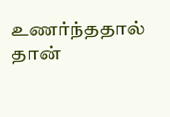உணர்ந்ததால் தான்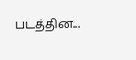படத்தின...